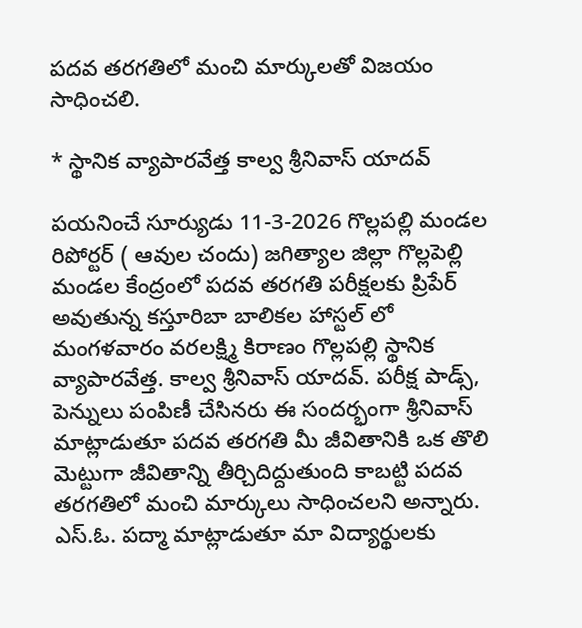పదవ తరగతిలో మంచి మార్కులతో విజయం సాధించలి.

* స్థానిక వ్యాపారవేత్త కాల్వ శ్రీనివాస్ యాదవ్

పయనించే సూర్యుడు 11-3-2026 గొల్లపల్లి మండల రిపోర్టర్ ( ఆవుల చందు) జగిత్యాల జిల్లా గొల్లపెల్లి మండల కేంద్రంలో పదవ తరగతి పరీక్షలకు ప్రిపేర్ అవుతున్న కస్తూరిబా బాలికల హాస్టల్ లో మంగళవారం వరలక్ష్మి కిరాణం గొల్లపల్లి స్థానిక వ్యాపారవేత్త. కాల్వ శ్రీనివాస్ యాదవ్. పరీక్ష పాడ్స్, పెన్నులు పంపిణీ చేసినరు ఈ సందర్భంగా శ్రీనివాస్ మాట్లాడుతూ పదవ తరగతి మీ జీవితానికి ఒక తొలి మెట్టుగా జీవితాన్ని తీర్చిదిద్దుతుంది కాబట్టి పదవ తరగతిలో మంచి మార్కులు సాధించలని అన్నారు. ఎస్.ఓ. పద్మా మాట్లాడుతూ మా విద్యార్థులకు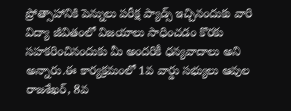ప్రోత్సాహానికి పెన్నులు పరీక్ష ప్యాడ్స్ ఇచ్చినందుకు వారి విద్యా జీవితంలో విజయాలు సాధించడం కొరకు సహకరించినందుకు మీ అందరికీ ధన్యవాదాలు అని అన్నారు.ఈ కార్యక్రమంలో 1వ వార్డు సభ్యులు ఆవుల రాజశేఖర్, 8వ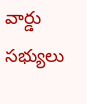వార్డు సభ్యులు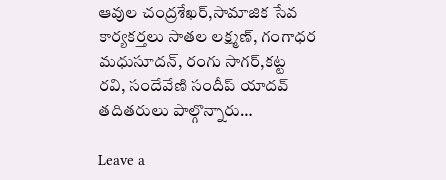ఆవుల చంద్రశేఖర్,సామాజిక సేవ కార్యకర్తలు సాతల లక్ష్మణ్, గంగాధర మధుసూదన్, రంగు సాగర్,కట్ట రవి, సందేవేణి సందీప్ యాదవ్ తదితరులు పాల్గొన్నారు…

Leave a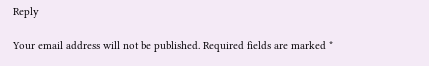Reply

Your email address will not be published. Required fields are marked *